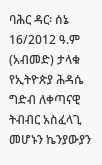ባሕር ዳር፡ ሰኔ 16/2012 ዓ.ም (አብመድ) ታላቁ የኢትዮጵያ ሕዳሴ ግድብ ለቀጣናዊ ትብብር አስፈላጊ መሆኑን ኬንያውያን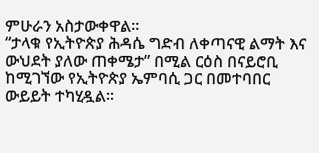ምሁራን አስታውቀዋል፡፡
“ታላቁ የኢትዮጵያ ሕዳሴ ግድብ ለቀጣናዊ ልማት እና ውህደት ያለው ጠቀሜታ” በሚል ርዕስ በናይሮቢ ከሚገኘው የኢትዮጵያ ኤምባሲ ጋር በመተባበር ውይይት ተካሂዷል፡፡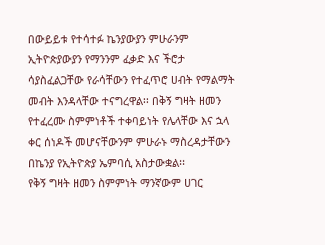በውይይቱ የተሳተፉ ኬንያውያን ምሁራንም ኢትዮጵያውያን የማንንም ፈቃድ እና ችሮታ ሳያስፈልጋቸው የራሳቸውን የተፈጥሮ ሀብት የማልማት መብት እንዳላቸው ተናግረዋል፡፡ በቅኝ ግዛት ዘመን የተፈረሙ ስምምነቶች ተቀባይነት የሌላቸው እና ኋላ ቀር ሰነዶች መሆናቸውንም ምሁራኑ ማስረዳታቸውን በኬንያ የኢትዮጵያ ኤምባሲ አስታውቋል፡፡
የቅኝ ግዛት ዘመን ስምምነት ማንኛውም ሀገር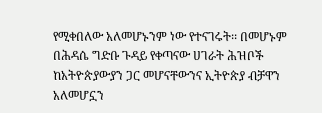የሚቀበለው አለመሆኑንም ነው የተናገሩት፡፡ በመሆኑም በሕዳሴ ግድቡ ጉዳይ የቀጣናው ሀገራት ሕዝቦች ከአትዮጵያውያን ጋር መሆናቸውንና ኢትዮጵያ ብቻዋን አለመሆኗን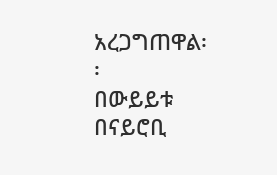አረጋግጠዋል፡፡
በውይይቱ በናይሮቢ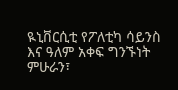ዪኒቨርሲቲ የፖለቲካ ሳይንስ እና ዓለም አቀፍ ግንኙነት ምሁራን፣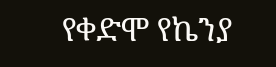የቀድሞ የኬንያ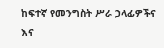ከፍተኛ የመንግስት ሥራ ኃላፊዎችና እና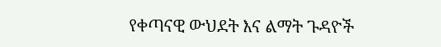የቀጣናዊ ውህደት እና ልማት ጉዳዮች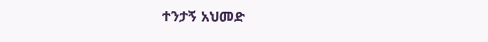ተንታኝ አህመድ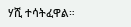ሃሺ ተሳትፈዋል።